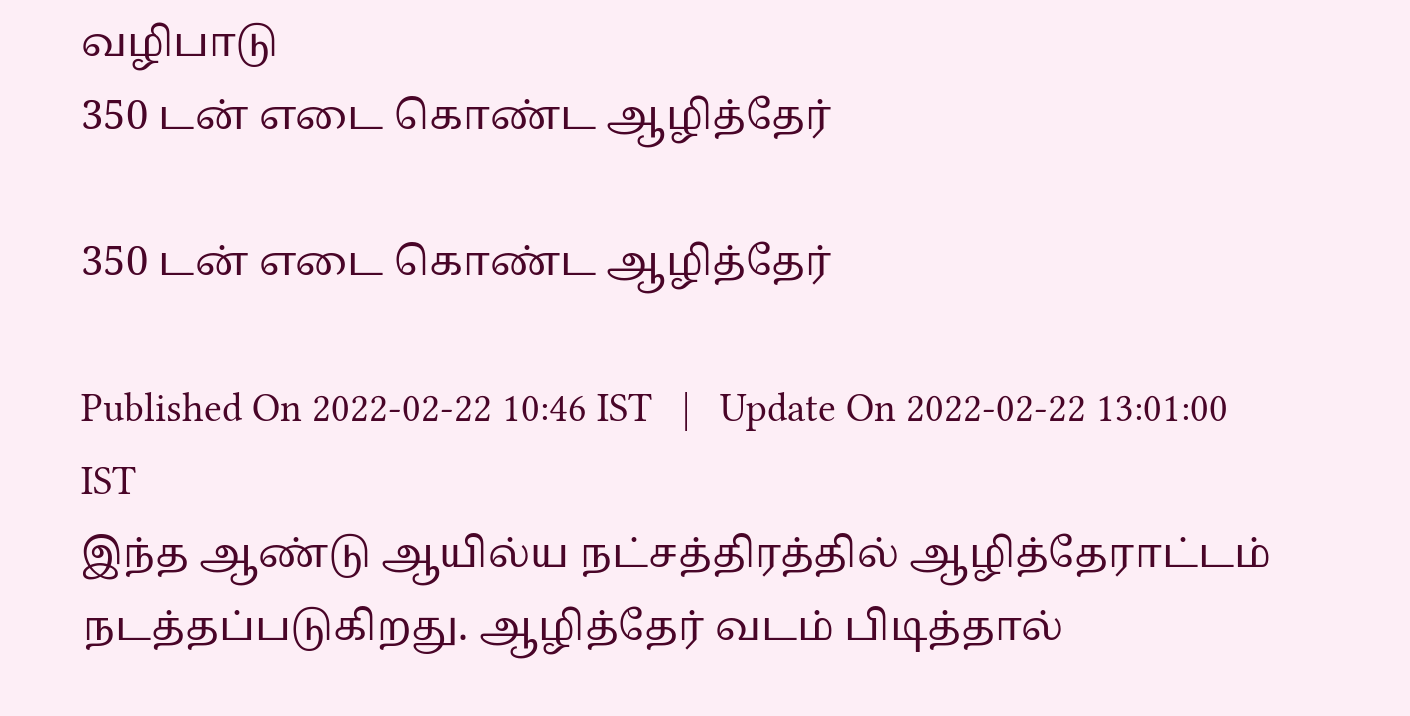வழிபாடு
350 டன் எடை கொண்ட ஆழித்தேர்

350 டன் எடை கொண்ட ஆழித்தேர்

Published On 2022-02-22 10:46 IST   |   Update On 2022-02-22 13:01:00 IST
இந்த ஆண்டு ஆயில்ய நட்சத்திரத்தில் ஆழித்தேராட்டம் நடத்தப்படுகிறது. ஆழித்தேர் வடம் பிடித்தால்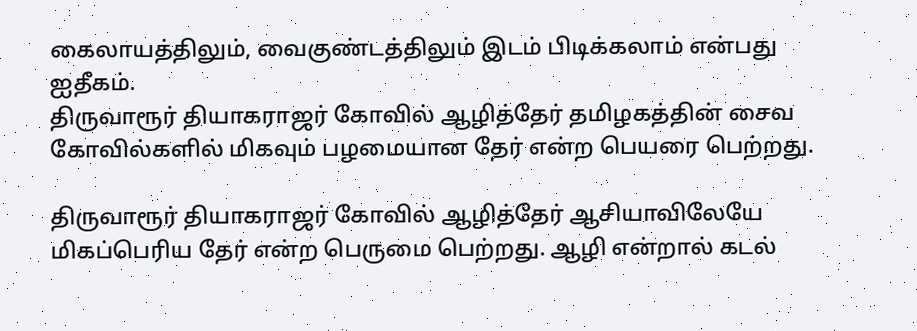கைலாயத்திலும், வைகுண்டத்திலும் இடம் பிடிக்கலாம் என்பது ஐதீகம்.
திருவாரூர் தியாகராஜர் கோவில் ஆழித்தேர் தமிழகத்தின் சைவ கோவில்களில் மிகவும் பழமையான தேர் என்ற பெயரை பெற்றது.

திருவாரூர் தியாகராஜர் கோவில் ஆழித்தேர் ஆசியாவிலேயே மிகப்பெரிய தேர் என்ற பெருமை பெற்றது. ஆழி என்றால் கடல்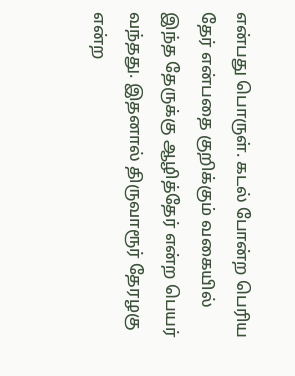என்பது பொருள். கடல் போன்ற பெரிய தேர் என்பதை குறிக்கும் வகையில் இந்த தேருக்கு ஆழித்தேர் என்ற பெயர் வந்தது. இதனால் திருவாரூர் தேரழகு என்ற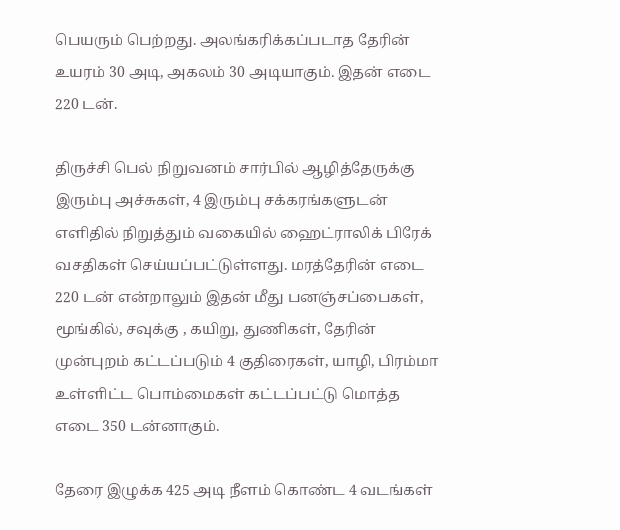பெயரும் பெற்றது. அலங்கரிக்கப்படாத தேரின் உயரம் 30 அடி, அகலம் 30 அடியாகும். இதன் எடை 220 டன்.

திருச்சி பெல் நிறுவனம் சார்பில் ஆழித்தேருக்கு இரும்பு அச்சுகள், 4 இரும்பு சக்கரங்களுடன் எளிதில் நிறுத்தும் வகையில் ஹைட்ராலிக் பிரேக் வசதிகள் செய்யப்பட்டுள்ளது. மரத்தேரின் எடை 220 டன் என்றாலும் இதன் மீது பனஞ்சப்பைகள், மூங்கில், சவுக்கு , கயிறு, துணிகள், தேரின் முன்புறம் கட்டப்படும் 4 குதிரைகள், யாழி, பிரம்மா உள்ளிட்ட பொம்மைகள் கட்டப்பட்டு மொத்த எடை 350 டன்னாகும்.

தேரை இழுக்க 425 அடி நீளம் கொண்ட 4 வடங்கள்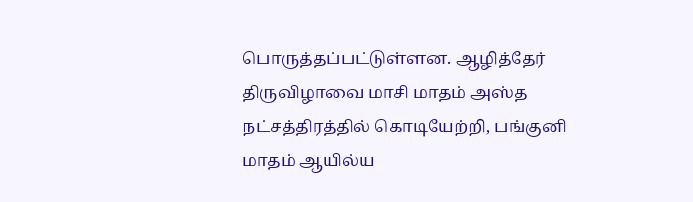பொருத்தப்பட்டுள்ளன. ஆழித்தேர் திருவிழாவை மாசி மாதம் அஸ்த நட்சத்திரத்தில் கொடியேற்றி, பங்குனி மாதம் ஆயில்ய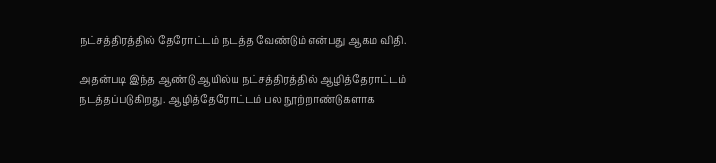நட்சத்திரத்தில் தேரோட்டம் நடத்த வேண்டும் என்பது ஆகம விதி.

அதன்படி இந்த ஆண்டு ஆயில்ய நட்சத்திரத்தில் ஆழித்தேராட்டம் நடத்தப்படுகிறது. ஆழித்தேரோட்டம் பல நூற்றாண்டுகளாக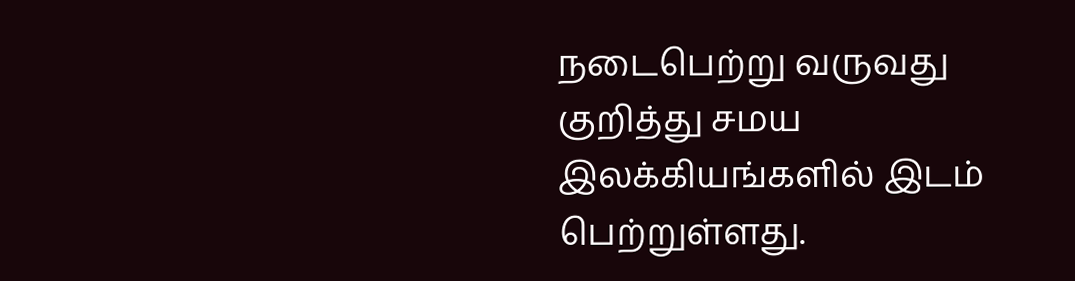நடைபெற்று வருவது குறித்து சமய இலக்கியங்களில் இடம் பெற்றுள்ளது.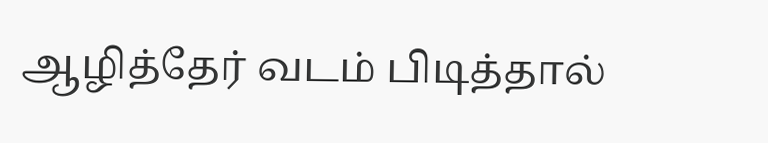ஆழித்தேர் வடம் பிடித்தால்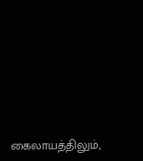கைலாயத்திலும்,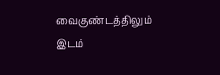வைகுண்டத்திலும் இடம்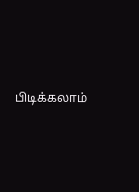பிடிக்கலாம்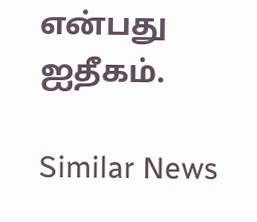என்பது ஐதீகம்.

Similar News